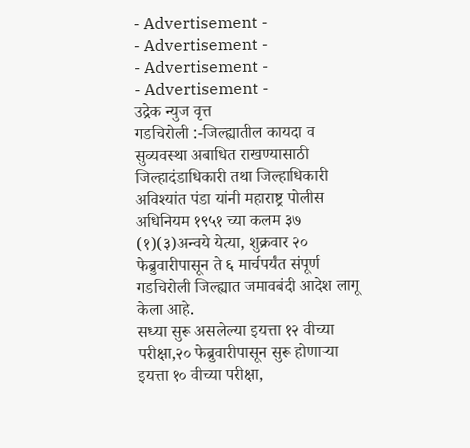- Advertisement -
- Advertisement -
- Advertisement -
- Advertisement -
उद्रेक न्युज वृत्त
गडचिरोली :-जिल्ह्यातील कायदा व सुव्यवस्था अबाधित राखण्यासाठी जिल्हादंडाधिकारी तथा जिल्हाधिकारी अविश्यांत पंडा यांनी महाराष्ट्र पोलीस अधिनियम १९५१ च्या कलम ३७ (१)(३)अन्वये येत्या, शुक्रवार २० फेब्रुवारीपासून ते ६ मार्चपर्यंत संपूर्ण गडचिरोली जिल्ह्यात जमावबंदी आदेश लागू केला आहे.
सध्या सुरू असलेल्या इयत्ता १२ वीच्या परीक्षा,२० फेब्रुवारीपासून सुरू होणाऱ्या इयत्ता १० वीच्या परीक्षा,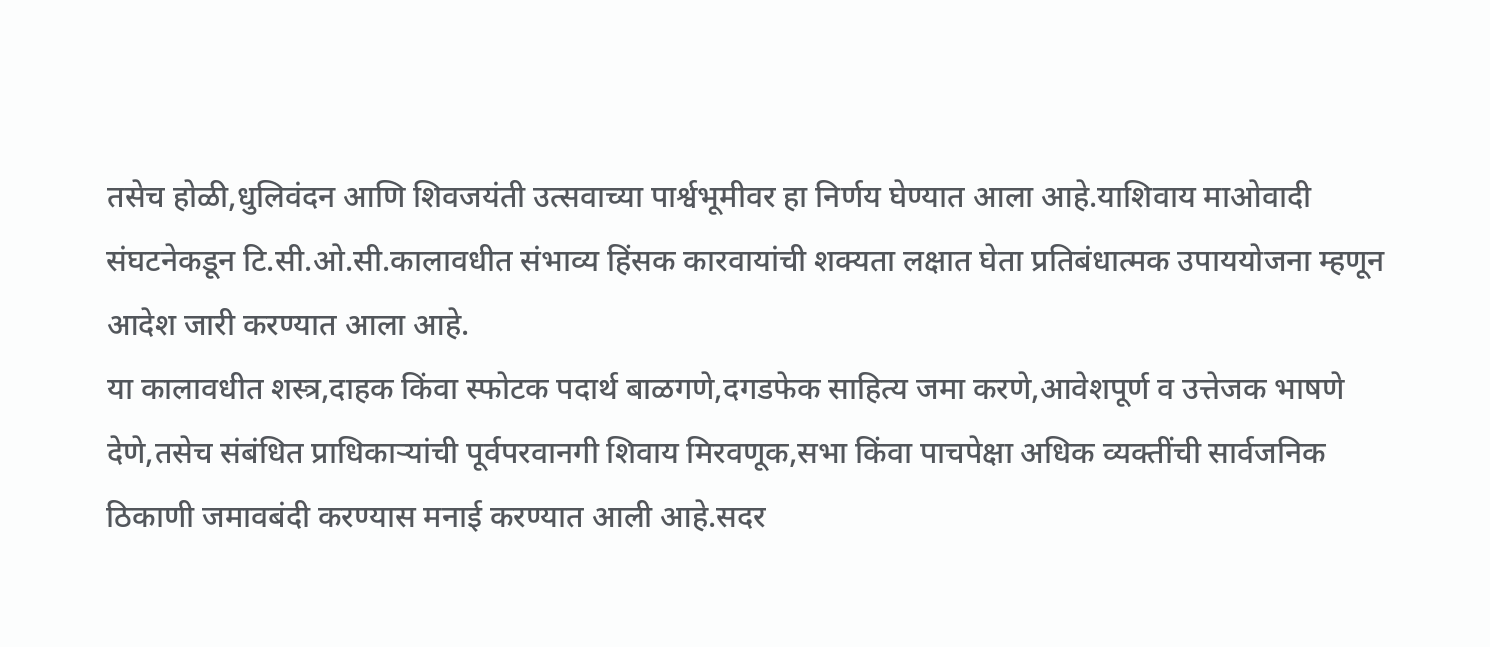तसेच होळी,धुलिवंदन आणि शिवजयंती उत्सवाच्या पार्श्वभूमीवर हा निर्णय घेण्यात आला आहे.याशिवाय माओवादी संघटनेकडून टि.सी.ओ.सी.कालावधीत संभाव्य हिंसक कारवायांची शक्यता लक्षात घेता प्रतिबंधात्मक उपाययोजना म्हणून आदेश जारी करण्यात आला आहे.
या कालावधीत शस्त्र,दाहक किंवा स्फोटक पदार्थ बाळगणे,दगडफेक साहित्य जमा करणे,आवेशपूर्ण व उत्तेजक भाषणे देणे,तसेच संबंधित प्राधिकाऱ्यांची पूर्वपरवानगी शिवाय मिरवणूक,सभा किंवा पाचपेक्षा अधिक व्यक्तींची सार्वजनिक ठिकाणी जमावबंदी करण्यास मनाई करण्यात आली आहे.सदर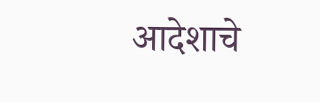आदेशाचे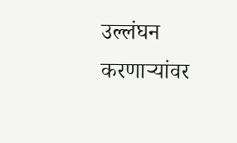उल्लंघन करणाऱ्यांवर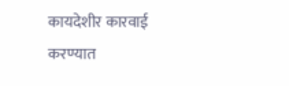कायदेशीर कारवाई करण्यात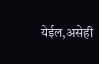येईल,असेही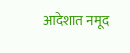आदेशात नमूद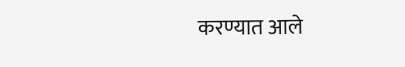करण्यात आले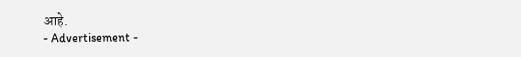आहे.
- Advertisement -